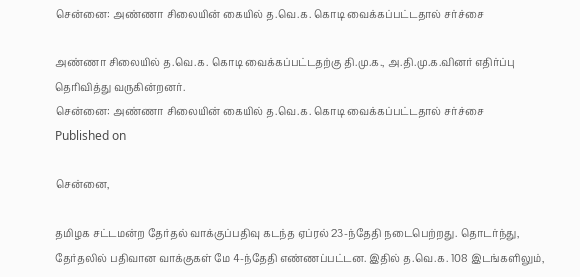சென்னை: அண்ணா சிலையின் கையில் த.வெ.க. கொடி வைக்கப்பட்டதால் சர்ச்சை

அண்ணா சிலையில் த.வெ.க. கொடி வைக்கப்பட்டதற்கு தி.மு.க., அ.தி.மு.க.வினர் எதிர்ப்பு தெரிவித்து வருகின்றனர்.
சென்னை: அண்ணா சிலையின் கையில் த.வெ.க. கொடி வைக்கப்பட்டதால் சர்ச்சை
Published on

சென்னை,

தமிழக சட்டமன்ற தேர்தல் வாக்குப்பதிவு கடந்த ஏப்ரல் 23-ந்தேதி நடைபெற்றது. தொடர்ந்து, தேர்தலில் பதிவான வாக்குகள் மே 4-ந்தேதி எண்ணப்பட்டன. இதில் த.வெ.க. 108 இடங்களிலும்,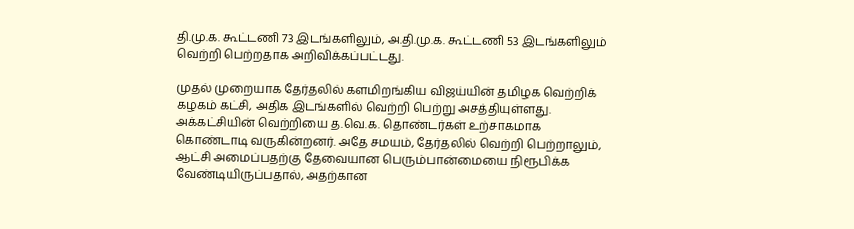தி.மு.க. கூட்டணி 73 இடங்களிலும், அ.தி.மு.க. கூட்டணி 53 இடங்களிலும் வெற்றி பெற்றதாக அறிவிக்கப்பட்டது.

முதல் முறையாக தேர்தலில் களமிறங்கிய விஜய்யின் தமிழக வெற்றிக் கழகம் கட்சி, அதிக இடங்களில் வெற்றி பெற்று அசத்தியுள்ளது. அக்கட்சியின் வெற்றியை த.வெ.க. தொண்டர்கள் உற்சாகமாக கொண்டாடி வருகின்றனர். அதே சமயம், தேர்தலில் வெற்றி பெற்றாலும், ஆட்சி அமைப்பதற்கு தேவையான பெரும்பான்மையை நிரூபிக்க வேண்டியிருப்பதால், அதற்கான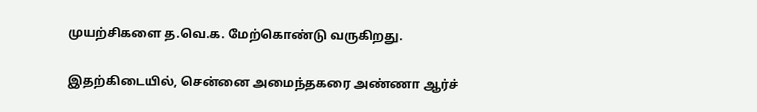முயற்சிகளை த.வெ.க. மேற்கொண்டு வருகிறது.

இதற்கிடையில், சென்னை அமைந்தகரை அண்ணா ஆர்ச்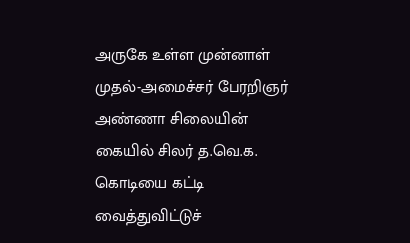அருகே உள்ள முன்னாள் முதல்-அமைச்சர் பேரறிஞர் அண்ணா சிலையின் கையில் சிலர் த.வெ.க. கொடியை கட்டி வைத்துவிட்டுச்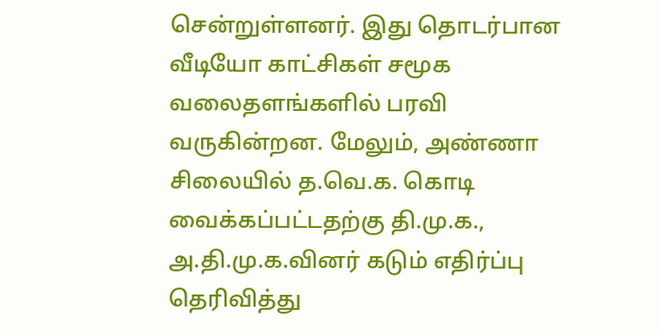சென்றுள்ளனர். இது தொடர்பான வீடியோ காட்சிகள் சமூக வலைதளங்களில் பரவி வருகின்றன. மேலும், அண்ணா சிலையில் த.வெ.க. கொடி வைக்கப்பட்டதற்கு தி.மு.க., அ.தி.மு.க.வினர் கடும் எதிர்ப்பு தெரிவித்து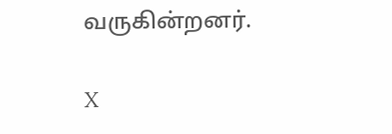வருகின்றனர்.

X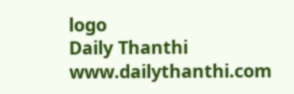logo
Daily Thanthi
www.dailythanthi.com